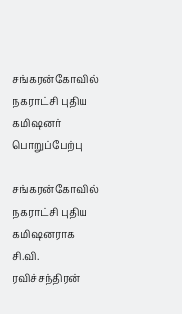சங்கரன்கோவில் நகராட்சி புதிய கமிஷனர் பொறுப்பேற்பு

சங்கரன்கோவில் நகராட்சி புதிய கமிஷனராக சி.வி. ரவிச்சந்திரன்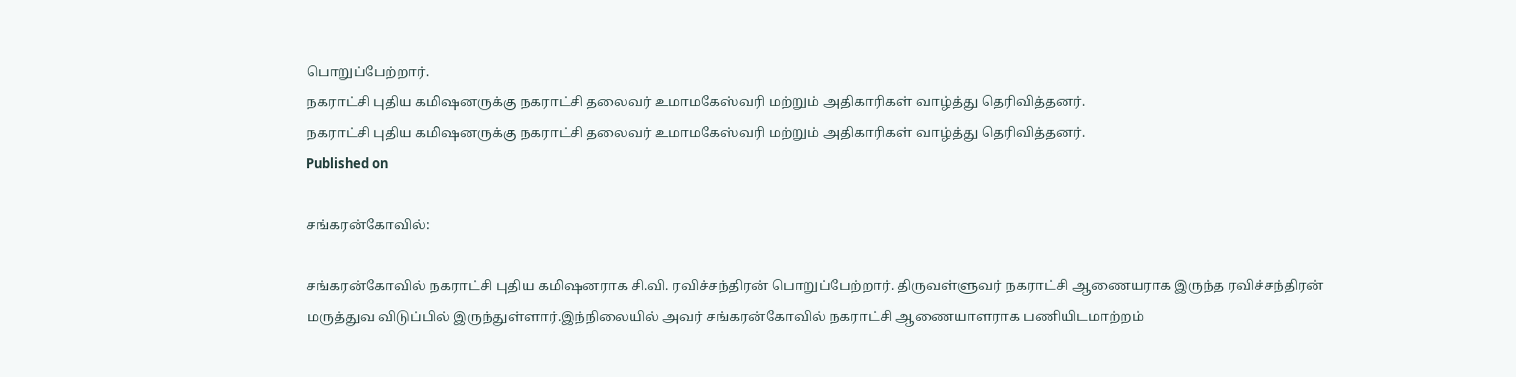பொறுப்பேற்றார்.
நகராட்சி புதிய கமிஷனருக்கு நகராட்சி தலைவர் உமாமகேஸ்வரி மற்றும் அதிகாரிகள் வாழ்த்து தெரிவித்தனர்.
நகராட்சி புதிய கமிஷனருக்கு நகராட்சி தலைவர் உமாமகேஸ்வரி மற்றும் அதிகாரிகள் வாழ்த்து தெரிவித்தனர்.
Published on

சங்கரன்கோவில்:

சங்கரன்கோவில் நகராட்சி புதிய கமிஷனராக சி.வி. ரவிச்சந்திரன் பொறுப்பேற்றார். திருவள்ளுவர் நகராட்சி ஆணையராக இருந்த ரவிச்சந்திரன் மருத்துவ விடுப்பில் இருந்துள்ளார்.இந்நிலையில் அவர் சங்கரன்கோவில் நகராட்சி ஆணையாளராக பணியிடமாற்றம்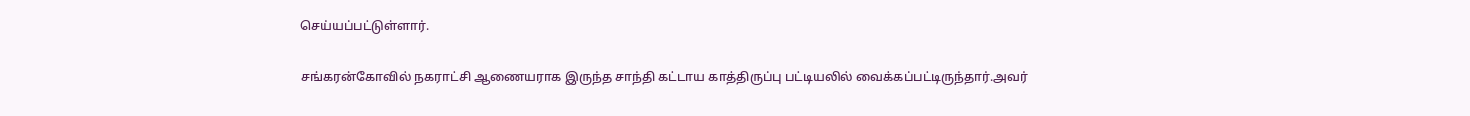செய்யப்பட்டுள்ளார்.

சங்கரன்கோவில் நகராட்சி ஆணையராக இருந்த சாந்தி கட்டாய காத்திருப்பு பட்டியலில் வைக்கப்பட்டிருந்தார்.அவர்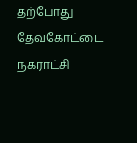தற்போது தேவகோட்டை நகராட்சி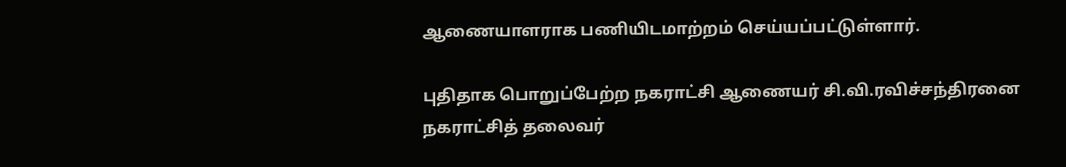ஆணையாளராக பணியிடமாற்றம் செய்யப்பட்டுள்ளார்.

புதிதாக பொறுப்பேற்ற நகராட்சி ஆணையர் சி.வி.ரவிச்சந்திரனை நகராட்சித் தலைவர்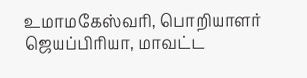உமாமகேஸ்வரி, பொறியாளர் ஜெயப்பிரியா, மாவட்ட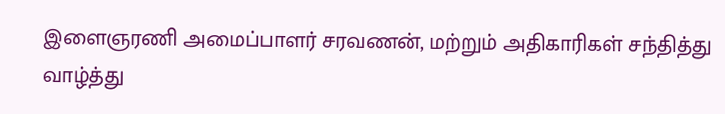இளைஞரணி அமைப்பாளர் சரவணன், மற்றும் அதிகாரிகள் சந்தித்து வாழ்த்து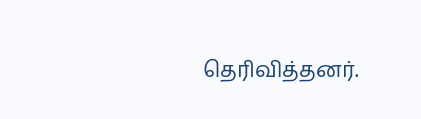தெரிவித்தனர்.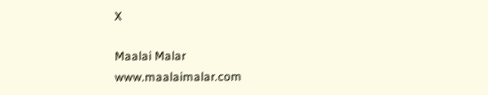X

Maalai Malar
www.maalaimalar.com